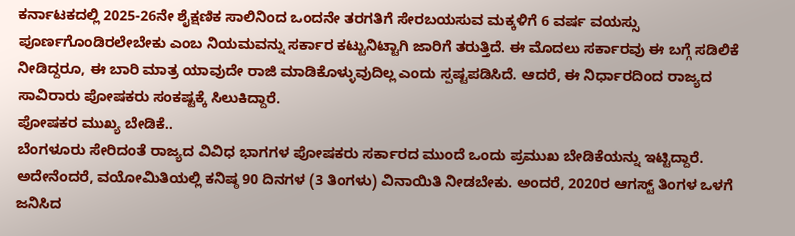ಕರ್ನಾಟಕದಲ್ಲಿ 2025-26ನೇ ಶೈಕ್ಷಣಿಕ ಸಾಲಿನಿಂದ ಒಂದನೇ ತರಗತಿಗೆ ಸೇರಬಯಸುವ ಮಕ್ಕಳಿಗೆ 6 ವರ್ಷ ವಯಸ್ಸು ಪೂರ್ಣಗೊಂಡಿರಲೇಬೇಕು ಎಂಬ ನಿಯಮವನ್ನು ಸರ್ಕಾರ ಕಟ್ಟುನಿಟ್ಟಾಗಿ ಜಾರಿಗೆ ತರುತ್ತಿದೆ. ಈ ಮೊದಲು ಸರ್ಕಾರವು ಈ ಬಗ್ಗೆ ಸಡಿಲಿಕೆ ನೀಡಿದ್ದರೂ, ಈ ಬಾರಿ ಮಾತ್ರ ಯಾವುದೇ ರಾಜಿ ಮಾಡಿಕೊಳ್ಳುವುದಿಲ್ಲ ಎಂದು ಸ್ಪಷ್ಟಪಡಿಸಿದೆ. ಆದರೆ, ಈ ನಿರ್ಧಾರದಿಂದ ರಾಜ್ಯದ ಸಾವಿರಾರು ಪೋಷಕರು ಸಂಕಷ್ಟಕ್ಕೆ ಸಿಲುಕಿದ್ದಾರೆ.
ಪೋಷಕರ ಮುಖ್ಯ ಬೇಡಿಕೆ..
ಬೆಂಗಳೂರು ಸೇರಿದಂತೆ ರಾಜ್ಯದ ವಿವಿಧ ಭಾಗಗಳ ಪೋಷಕರು ಸರ್ಕಾರದ ಮುಂದೆ ಒಂದು ಪ್ರಮುಖ ಬೇಡಿಕೆಯನ್ನು ಇಟ್ಟಿದ್ದಾರೆ. ಅದೇನೆಂದರೆ, ವಯೋಮಿತಿಯಲ್ಲಿ ಕನಿಷ್ಠ 90 ದಿನಗಳ (3 ತಿಂಗಳು) ವಿನಾಯಿತಿ ನೀಡಬೇಕು. ಅಂದರೆ, 2020ರ ಆಗಸ್ಟ್ ತಿಂಗಳ ಒಳಗೆ ಜನಿಸಿದ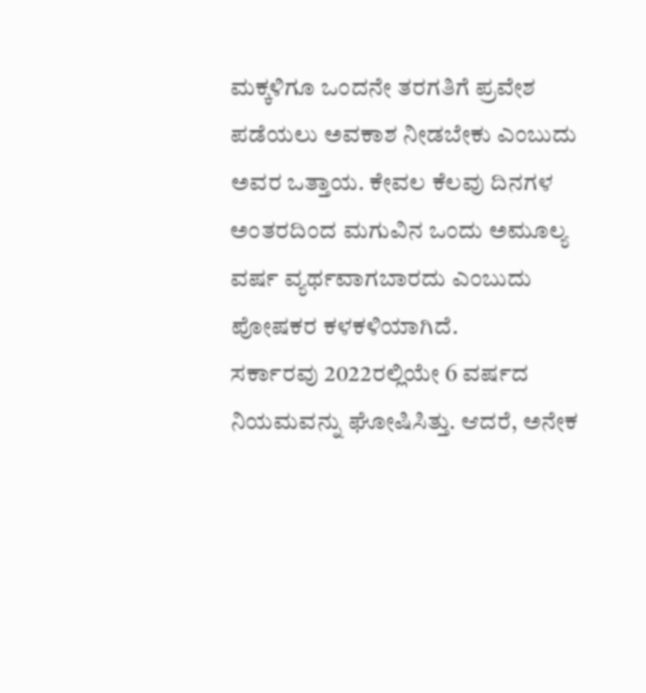ಮಕ್ಕಳಿಗೂ ಒಂದನೇ ತರಗತಿಗೆ ಪ್ರವೇಶ ಪಡೆಯಲು ಅವಕಾಶ ನೀಡಬೇಕು ಎಂಬುದು ಅವರ ಒತ್ತಾಯ. ಕೇವಲ ಕೆಲವು ದಿನಗಳ ಅಂತರದಿಂದ ಮಗುವಿನ ಒಂದು ಅಮೂಲ್ಯ ವರ್ಷ ವ್ಯರ್ಥವಾಗಬಾರದು ಎಂಬುದು ಪೋಷಕರ ಕಳಕಳಿಯಾಗಿದೆ.
ಸರ್ಕಾರವು 2022ರಲ್ಲಿಯೇ 6 ವರ್ಷದ ನಿಯಮವನ್ನು ಘೋಷಿಸಿತ್ತು. ಆದರೆ, ಅನೇಕ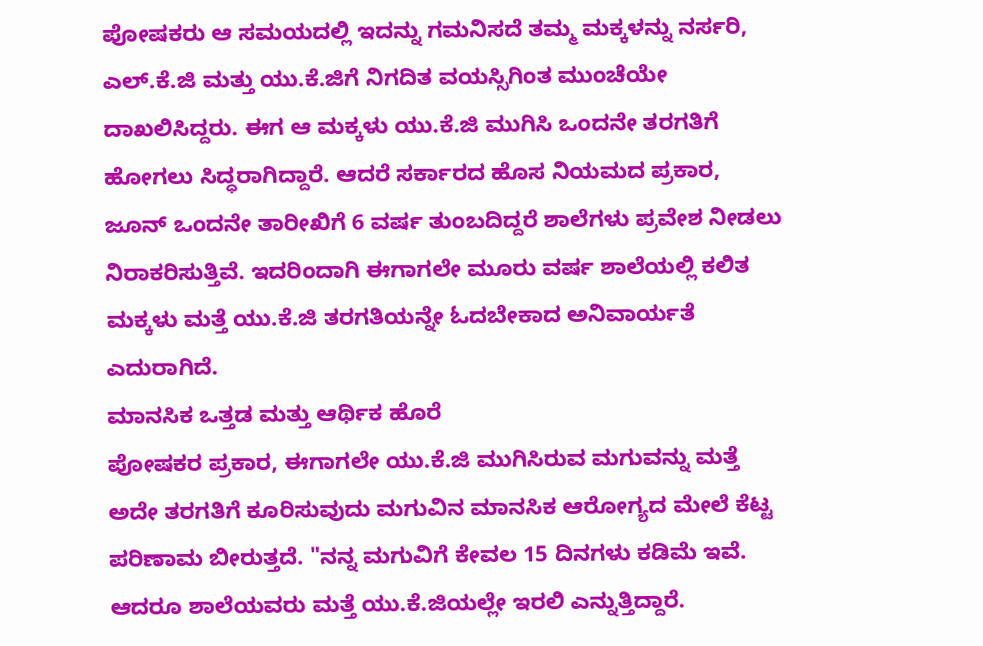ಪೋಷಕರು ಆ ಸಮಯದಲ್ಲಿ ಇದನ್ನು ಗಮನಿಸದೆ ತಮ್ಮ ಮಕ್ಕಳನ್ನು ನರ್ಸರಿ, ಎಲ್.ಕೆ.ಜಿ ಮತ್ತು ಯು.ಕೆ.ಜಿಗೆ ನಿಗದಿತ ವಯಸ್ಸಿಗಿಂತ ಮುಂಚೆಯೇ ದಾಖಲಿಸಿದ್ದರು. ಈಗ ಆ ಮಕ್ಕಳು ಯು.ಕೆ.ಜಿ ಮುಗಿಸಿ ಒಂದನೇ ತರಗತಿಗೆ ಹೋಗಲು ಸಿದ್ಧರಾಗಿದ್ದಾರೆ. ಆದರೆ ಸರ್ಕಾರದ ಹೊಸ ನಿಯಮದ ಪ್ರಕಾರ, ಜೂನ್ ಒಂದನೇ ತಾರೀಖಿಗೆ 6 ವರ್ಷ ತುಂಬದಿದ್ದರೆ ಶಾಲೆಗಳು ಪ್ರವೇಶ ನೀಡಲು ನಿರಾಕರಿಸುತ್ತಿವೆ. ಇದರಿಂದಾಗಿ ಈಗಾಗಲೇ ಮೂರು ವರ್ಷ ಶಾಲೆಯಲ್ಲಿ ಕಲಿತ ಮಕ್ಕಳು ಮತ್ತೆ ಯು.ಕೆ.ಜಿ ತರಗತಿಯನ್ನೇ ಓದಬೇಕಾದ ಅನಿವಾರ್ಯತೆ ಎದುರಾಗಿದೆ.
ಮಾನಸಿಕ ಒತ್ತಡ ಮತ್ತು ಆರ್ಥಿಕ ಹೊರೆ
ಪೋಷಕರ ಪ್ರಕಾರ, ಈಗಾಗಲೇ ಯು.ಕೆ.ಜಿ ಮುಗಿಸಿರುವ ಮಗುವನ್ನು ಮತ್ತೆ ಅದೇ ತರಗತಿಗೆ ಕೂರಿಸುವುದು ಮಗುವಿನ ಮಾನಸಿಕ ಆರೋಗ್ಯದ ಮೇಲೆ ಕೆಟ್ಟ ಪರಿಣಾಮ ಬೀರುತ್ತದೆ. "ನನ್ನ ಮಗುವಿಗೆ ಕೇವಲ 15 ದಿನಗಳು ಕಡಿಮೆ ಇವೆ. ಆದರೂ ಶಾಲೆಯವರು ಮತ್ತೆ ಯು.ಕೆ.ಜಿಯಲ್ಲೇ ಇರಲಿ ಎನ್ನುತ್ತಿದ್ದಾರೆ.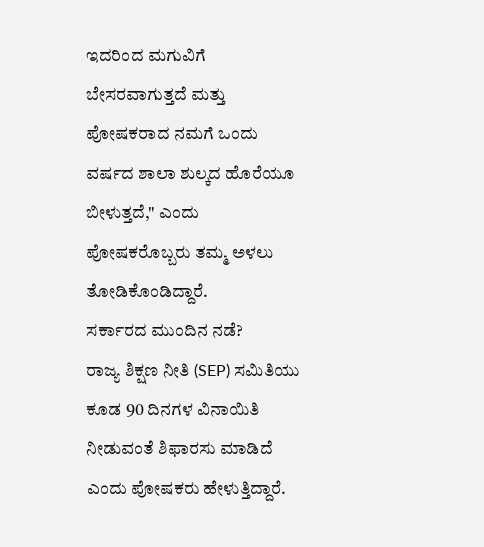ಇದರಿಂದ ಮಗುವಿಗೆ ಬೇಸರವಾಗುತ್ತದೆ ಮತ್ತು ಪೋಷಕರಾದ ನಮಗೆ ಒಂದು ವರ್ಷದ ಶಾಲಾ ಶುಲ್ಕದ ಹೊರೆಯೂ ಬೀಳುತ್ತದೆ," ಎಂದು ಪೋಷಕರೊಬ್ಬರು ತಮ್ಮ ಅಳಲು ತೋಡಿಕೊಂಡಿದ್ದಾರೆ.
ಸರ್ಕಾರದ ಮುಂದಿನ ನಡೆ?
ರಾಜ್ಯ ಶಿಕ್ಷಣ ನೀತಿ (SEP) ಸಮಿತಿಯು ಕೂಡ 90 ದಿನಗಳ ವಿನಾಯಿತಿ ನೀಡುವಂತೆ ಶಿಫಾರಸು ಮಾಡಿದೆ ಎಂದು ಪೋಷಕರು ಹೇಳುತ್ತಿದ್ದಾರೆ.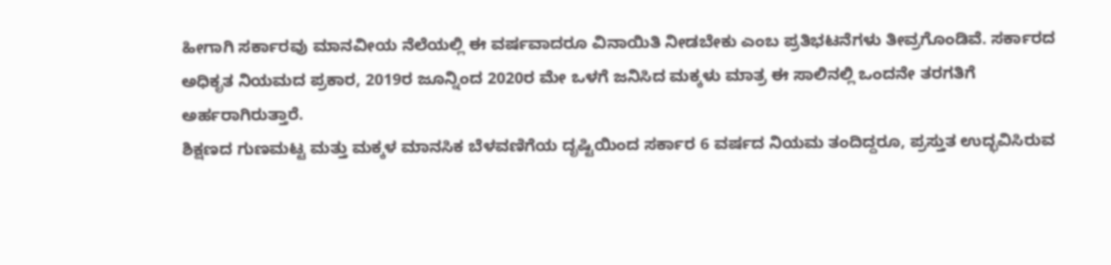ಹೀಗಾಗಿ ಸರ್ಕಾರವು ಮಾನವೀಯ ನೆಲೆಯಲ್ಲಿ ಈ ವರ್ಷವಾದರೂ ವಿನಾಯಿತಿ ನೀಡಬೇಕು ಎಂಬ ಪ್ರತಿಭಟನೆಗಳು ತೀವ್ರಗೊಂಡಿವೆ. ಸರ್ಕಾರದ ಅಧಿಕೃತ ನಿಯಮದ ಪ್ರಕಾರ, 2019ರ ಜೂನ್ನಿಂದ 2020ರ ಮೇ ಒಳಗೆ ಜನಿಸಿದ ಮಕ್ಕಳು ಮಾತ್ರ ಈ ಸಾಲಿನಲ್ಲಿ ಒಂದನೇ ತರಗತಿಗೆ ಅರ್ಹರಾಗಿರುತ್ತಾರೆ.
ಶಿಕ್ಷಣದ ಗುಣಮಟ್ಟ ಮತ್ತು ಮಕ್ಕಳ ಮಾನಸಿಕ ಬೆಳವಣಿಗೆಯ ದೃಷ್ಟಿಯಿಂದ ಸರ್ಕಾರ 6 ವರ್ಷದ ನಿಯಮ ತಂದಿದ್ದರೂ, ಪ್ರಸ್ತುತ ಉದ್ಭವಿಸಿರುವ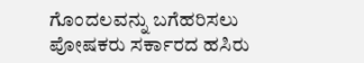ಗೊಂದಲವನ್ನು ಬಗೆಹರಿಸಲು ಪೋಷಕರು ಸರ್ಕಾರದ ಹಸಿರು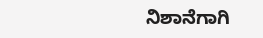ನಿಶಾನೆಗಾಗಿ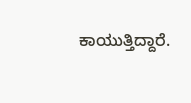ಕಾಯುತ್ತಿದ್ದಾರೆ.